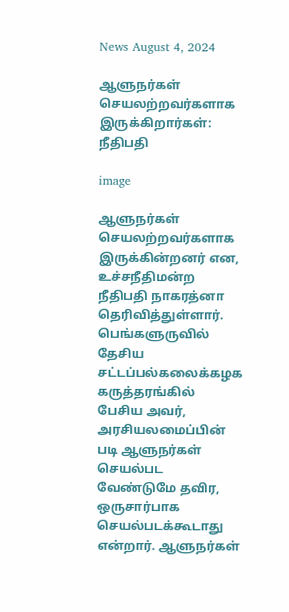News August 4, 2024

ஆளுநர்கள் செயலற்றவர்களாக இருக்கிறார்கள்: நீதிபதி

image

ஆளுநர்கள் செயலற்றவர்களாக இருக்கின்றனர் என, உச்சநீதிமன்ற நீதிபதி நாகரத்னா தெரிவித்துள்ளார். பெங்களுருவில் தேசிய சட்டப்பல்கலைக்கழக கருத்தரங்கில் பேசிய அவர், அரசியலமைப்பின் படி ஆளுநர்கள் செயல்பட வேண்டுமே தவிர, ஒருசார்பாக செயல்படக்கூடாது என்றார். ஆளுநர்கள்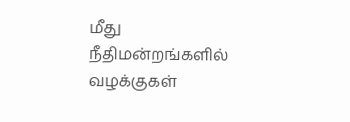மீது நீதிமன்றங்களில் வழக்குகள்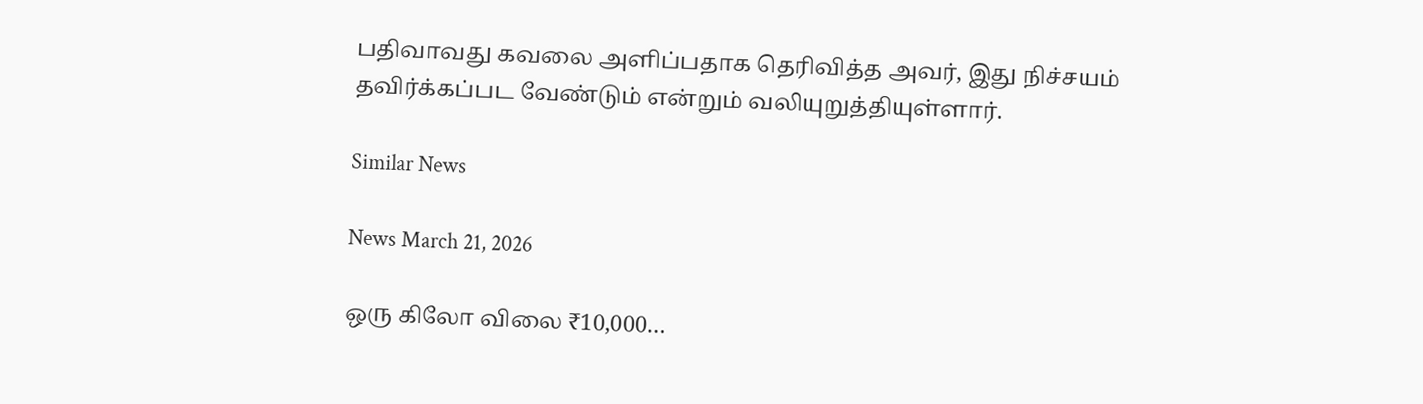பதிவாவது கவலை அளிப்பதாக தெரிவித்த அவர், இது நிச்சயம் தவிர்க்கப்பட வேண்டும் என்றும் வலியுறுத்தியுள்ளார்.

Similar News

News March 21, 2026

ஒரு கிலோ விலை ₹10,000…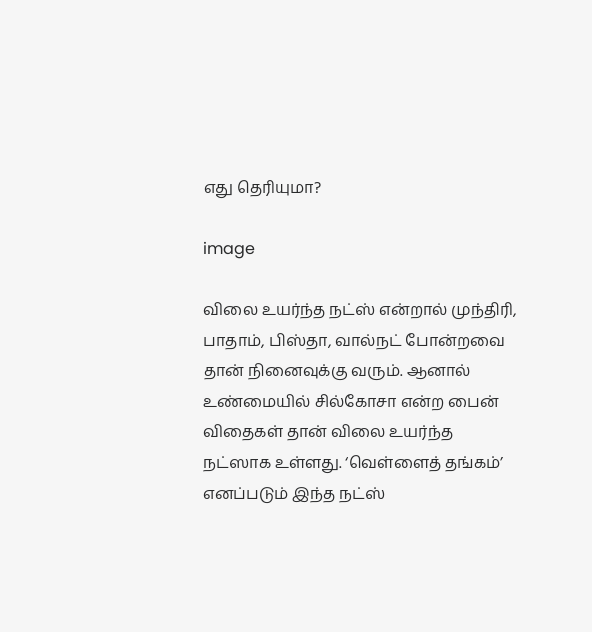எது தெரியுமா?

image

விலை உயர்ந்த நட்ஸ் என்றால் முந்திரி, பாதாம், பிஸ்தா, வால்நட் போன்றவை தான் நினைவுக்கு வரும். ஆனால் உண்மையில் சில்கோசா என்ற பைன் விதைகள் தான் விலை உயர்ந்த நட்ஸாக உள்ளது. ‘வெள்ளைத் தங்கம்’ எனப்படும் இந்த நட்ஸ்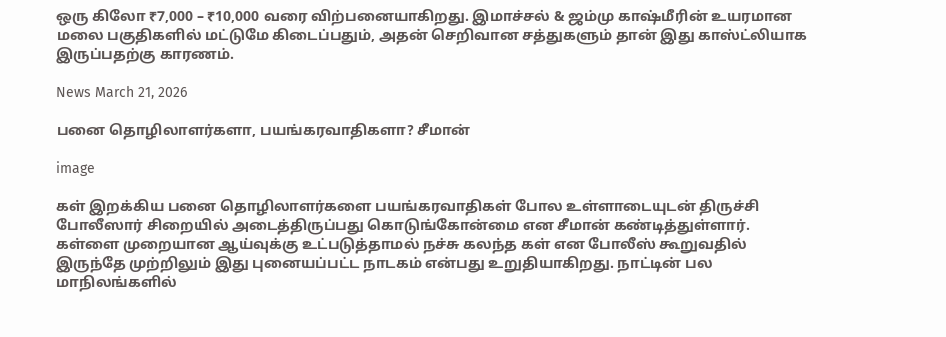ஒரு கிலோ ₹7,000 – ₹10,000 வரை விற்பனையாகிறது. இமாச்சல் & ஜம்மு காஷ்மீரின் உயரமான மலை பகுதிகளில் மட்டுமே கிடைப்பதும், அதன் செறிவான சத்துகளும் தான் இது காஸ்ட்லியாக இருப்பதற்கு காரணம்.

News March 21, 2026

பனை தொழிலாளர்களா, பயங்கரவாதிகளா? சீமான்

image

கள் இறக்கிய பனை தொழிலாளர்களை பயங்கரவாதிகள் போல உள்ளாடையுடன் திருச்சி போலீஸார் சிறையில் அடைத்திருப்பது கொடுங்கோன்மை என சீமான் கண்டித்துள்ளார். கள்ளை முறையான ஆய்வுக்கு உட்படுத்தாமல் நச்சு கலந்த கள் என போலீஸ் கூறுவதில் இருந்தே முற்றிலும் இது புனையப்பட்ட நாடகம் என்பது உறுதியாகிறது. நாட்டின் பல மாநிலங்களில்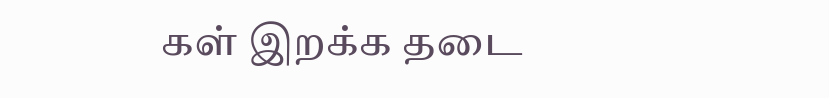கள் இறக்க தடை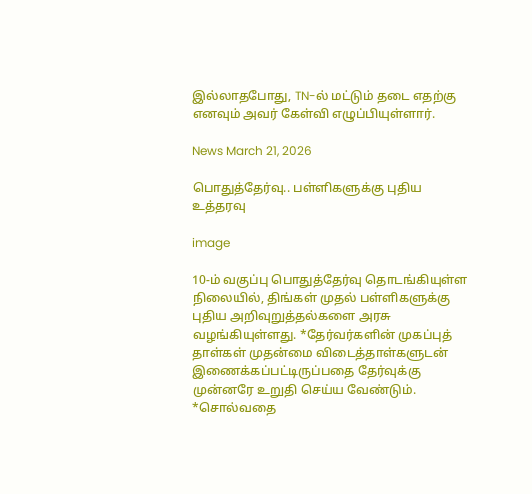இல்லாதபோது, TN-ல் மட்டும் தடை எதற்கு எனவும் அவர் கேள்வி எழுப்பியுள்ளார்.

News March 21, 2026

பொதுத்தேர்வு.. பள்ளிகளுக்கு புதிய உத்தரவு

image

10-ம் வகுப்பு பொதுத்தேர்வு தொடங்கியுள்ள நிலையில், திங்கள் முதல் பள்ளிகளுக்கு புதிய அறிவுறுத்தல்களை அரசு வழங்கியுள்ளது. *தேர்வர்களின் முகப்புத் தாள்கள் முதன்மை விடைத்தாள்களுடன் இணைக்கப்பட்டிருப்பதை தேர்வுக்கு முன்னரே உறுதி செய்ய வேண்டும். *சொல்வதை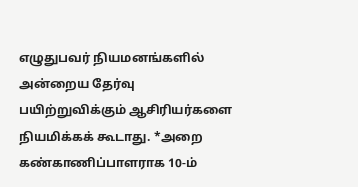எழுதுபவர் நியமனங்களில் அன்றைய தேர்வு பயிற்றுவிக்கும் ஆசிரியர்களை நியமிக்கக் கூடாது. *அறை கண்காணிப்பாளராக 10-ம்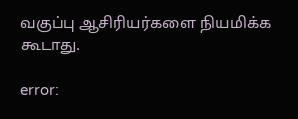வகுப்பு ஆசிரியர்களை நியமிக்க கூடாது.

error: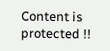Content is protected !!